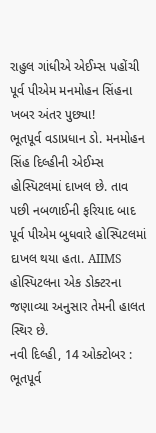રાહુલ ગાંધીએ એઈમ્સ પહોંચી પૂર્વ પીએમ મનમોહન સિંહના ખબર અંતર પુછ્યા!
ભૂતપૂર્વ વડાપ્રધાન ડો. મનમોહન સિંહ દિલ્હીની એઈમ્સ હોસ્પિટલમાં દાખલ છે. તાવ પછી નબળાઈની ફરિયાદ બાદ પૂર્વ પીએમ બુધવારે હોસ્પિટલમાં દાખલ થયા હતા. AIIMS હોસ્પિટલના એક ડોક્ટરના જણાવ્યા અનુસાર તેમની હાલત સ્થિર છે.
નવી દિલ્હી, 14 ઓક્ટોબર : ભૂતપૂર્વ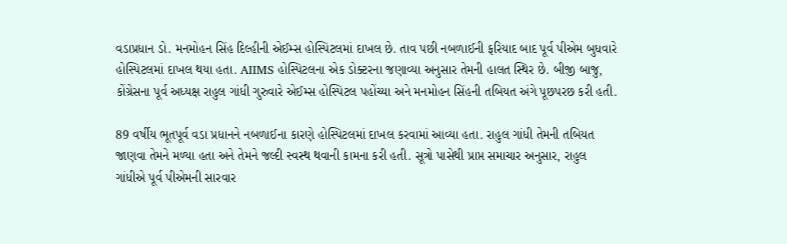વડાપ્રધાન ડો. મનમોહન સિંહ દિલ્હીની એઈમ્સ હોસ્પિટલમાં દાખલ છે. તાવ પછી નબળાઈની ફરિયાદ બાદ પૂર્વ પીએમ બુધવારે હોસ્પિટલમાં દાખલ થયા હતા. AIIMS હોસ્પિટલના એક ડોક્ટરના જણાવ્યા અનુસાર તેમની હાલત સ્થિર છે. બીજી બાજુ, કોંગ્રેસના પૂર્વ અધ્યક્ષ રાહુલ ગાંધી ગુરુવારે એઈમ્સ હોસ્પિટલ પહોંચ્યા અને મનમોહન સિંહની તબિયત અંગે પૂછપરછ કરી હતી.

89 વર્ષીય ભૂતપૂર્વ વડા પ્રધાનને નબળાઈના કારણે હોસ્પિટલમાં દાખલ કરવામાં આવ્યા હતા. રાહુલ ગાંધી તેમની તબિયત જાણવા તેમને મળ્યા હતા અને તેમને જલ્દી સ્વસ્થ થવાની કામના કરી હતી. સૂત્રો પાસેથી પ્રાપ્ત સમાચાર અનુસાર, રાહુલ ગાંધીએ પૂર્વ પીએમની સારવાર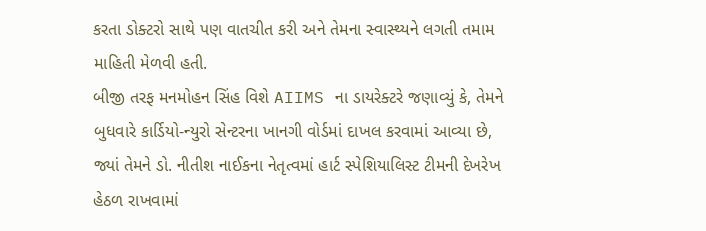કરતા ડોક્ટરો સાથે પણ વાતચીત કરી અને તેમના સ્વાસ્થ્યને લગતી તમામ માહિતી મેળવી હતી.
બીજી તરફ મનમોહન સિંહ વિશે AIIMS ના ડાયરેક્ટરે જણાવ્યું કે, તેમને બુધવારે કાર્ડિયો-ન્યુરો સેન્ટરના ખાનગી વોર્ડમાં દાખલ કરવામાં આવ્યા છે, જ્યાં તેમને ડો. નીતીશ નાઈકના નેતૃત્વમાં હાર્ટ સ્પેશિયાલિસ્ટ ટીમની દેખરેખ હેઠળ રાખવામાં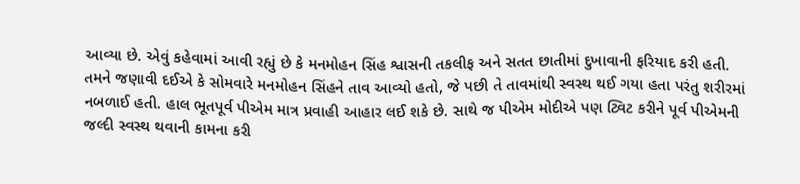આવ્યા છે. એવું કહેવામાં આવી રહ્યું છે કે મનમોહન સિંહ શ્વાસની તકલીફ અને સતત છાતીમાં દુખાવાની ફરિયાદ કરી હતી.
તમને જણાવી દઈએ કે સોમવારે મનમોહન સિંહને તાવ આવ્યો હતો, જે પછી તે તાવમાંથી સ્વસ્થ થઈ ગયા હતા પરંતુ શરીરમાં નબળાઈ હતી. હાલ ભૂતપૂર્વ પીએમ માત્ર પ્રવાહી આહાર લઈ શકે છે. સાથે જ પીએમ મોદીએ પણ ટ્વિટ કરીને પૂર્વ પીએમની જલ્દી સ્વસ્થ થવાની કામના કરી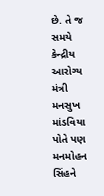છે. તે જ સમયે કેન્દ્રીય આરોગ્ય મંત્રી મનસુખ માંડવિયા પોતે પણ મનમોહન સિંહને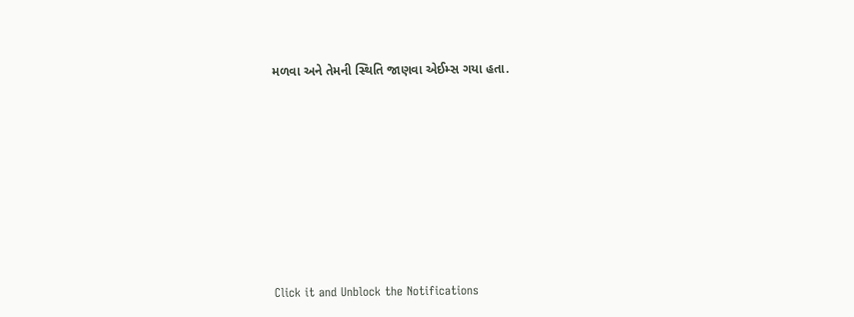મળવા અને તેમની સ્થિતિ જાણવા એઈમ્સ ગયા હતા.












Click it and Unblock the Notifications